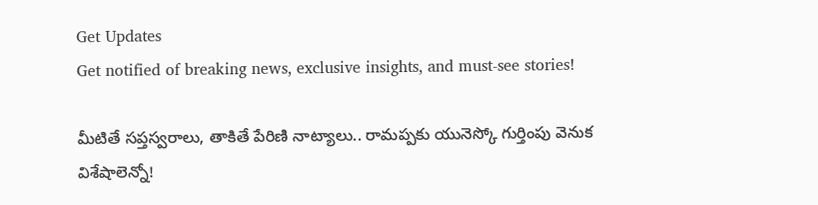Get Updates
Get notified of breaking news, exclusive insights, and must-see stories!

మీటితే సప్తస్వరాలు, తాకితే పేరిణి నాట్యాలు.. రామప్పకు యునెస్కో గుర్తింపు వెనుక విశేషాలెన్నో!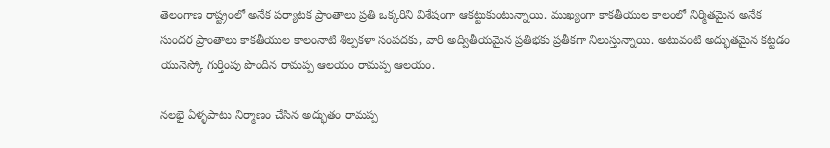తెలంగాణ రాష్ట్రంలో అనేక పర్యాటక ప్రాంతాలు ప్రతి ఒక్కరిని విశేషంగా ఆకట్టుకుంటున్నాయి. ముఖ్యంగా కాకతీయుల కాలంలో నిర్మితమైన అనేక సుందర ప్రాంతాలు కాకతీయుల కాలంనాటి శిల్పకళా సంపదకు, వారి అద్వితీయమైన ప్రతిభకు ప్రతీకగా నిలుస్తున్నాయి. అటువంటి అద్భుతమైన కట్టడం యునెస్కో గుర్తింపు పొందిన రామప్ప ఆలయం రామప్ప ఆలయం.

నలభై ఏళ్ళపాటు నిర్మాణం చేసిన అద్భుతం రామప్ప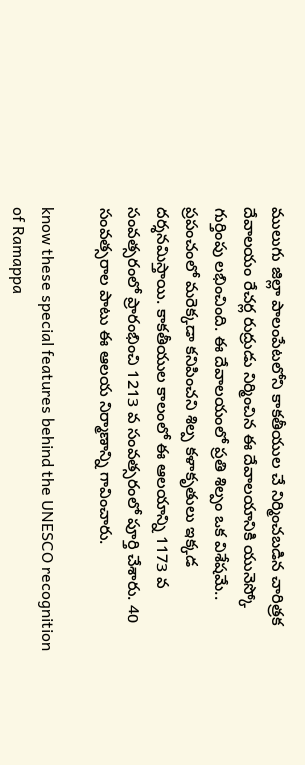ములుగు జిల్లా పాలంపేటలోని కాకతీయుల చే నిర్మించబడిన చారిత్రక దేవాలయం రేచర్ల రుద్రుడు నిర్మించిన ఈ దేవాలయానికి యునెస్కో గుర్తింపు లభించింది. ఈ దేవాలయంలో ప్రతి శిల్పం ఒక విశేషమే.. ప్రపంచంలో మరెక్కడా కనిపించని శిల్ప కళాకృతులు ఇక్కడ దర్శనమిస్తాయి. కాకతీయుల కాలంలో ఈ ఆలయాన్ని 1173 వ సంవత్సరంలో ప్రారంభించి 1213 వ సంవత్సరంలో పూర్తి చేశారు. 40 సంవత్సరాల పాటు ఈ ఆలయ నిర్మాణాన్ని గావించారు.

know these special features behind the UNESCO recognition of Ramappa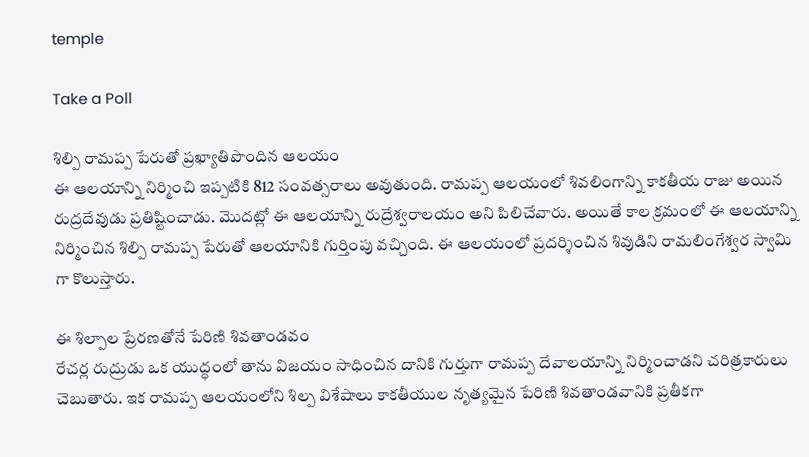temple

Take a Poll

శిల్పి రామప్ప పేరుతో ప్రఖ్యాతిపొందిన ఆలయం
ఈ ఆలయాన్ని నిర్మించి ఇప్పటికి 812 సంవత్సరాలు అవుతుంది. రామప్ప ఆలయంలో శివలింగాన్ని కాకతీయ రాజు అయిన రుద్రదేవుడు ప్రతిష్టించాడు. మొదట్లో ఈ ఆలయాన్ని రుద్రేశ్వరాలయం అని పిలిచేవారు. అయితే కాల క్రమంలో ఈ ఆలయాన్ని నిర్మించిన శిల్పి రామప్ప పేరుతో ఆలయానికి గుర్తింపు వచ్చింది. ఈ ఆలయంలో ప్రదర్శించిన శివుడిని రామలింగేశ్వర స్వామి గా కొలుస్తారు.

ఈ శిల్పాల ప్రేరణతోనే పేరిణి శివతాండవం
రేచర్ల రుద్రుడు ఒక యుద్ధంలో తాను విజయం సాధించిన దానికి గుర్తుగా రామప్ప దేవాలయాన్ని నిర్మించాడని చరిత్రకారులు చెబుతారు. ఇక రామప్ప ఆలయంలోని శిల్ప విశేషాలు కాకతీయుల నృత్యమైన పేరిణి శివతాండవానికి ప్రతీకగా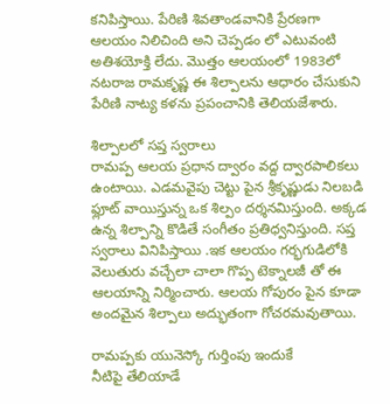కనిపిస్తాయి. పేరిణి శివతాండవానికి ప్రేరణగా ఆలయం నిలిచింది అని చెప్పడం లో ఎటువంటి అతిశయోక్తి లేదు. మొత్తం ఆలయంలో 1983లో నటరాజ రామకృష్ణ ఈ శిల్పాలను ఆధారం చేసుకుని పేరిణి నాట్య కళను ప్రపంచానికి తెలియజేశారు.

శిల్పాలలో సప్త స్వరాలు
రామప్ప ఆలయ ప్రధాన ద్వారం వద్ద ద్వారపాలికలు ఉంటాయి. ఎడమవైపు చెట్టు పైన శ్రీకృష్ణుడు నిలబడి ఫ్లూట్ వాయిస్తున్న ఒక శిల్పం దర్శనమిస్తుంది. అక్కడ ఉన్న శిల్పాన్ని కొడితే సంగీతం ప్రతిధ్వనిస్తుంది. సప్త స్వరాలు వినిపిస్తాయి .ఇక ఆలయం గర్భగుడిలోకి వెలుతురు వచ్చేలా చాలా గొప్ప టెక్నాలజీ తో ఈ ఆలయాన్ని నిర్మించారు. ఆలయ గోపురం పైన కూడా అందమైన శిల్పాలు అద్భుతంగా గోచరమవుతాయి.

రామప్పకు యునెస్కో గుర్తింపు ఇందుకే
నీటిపై తేలియాడే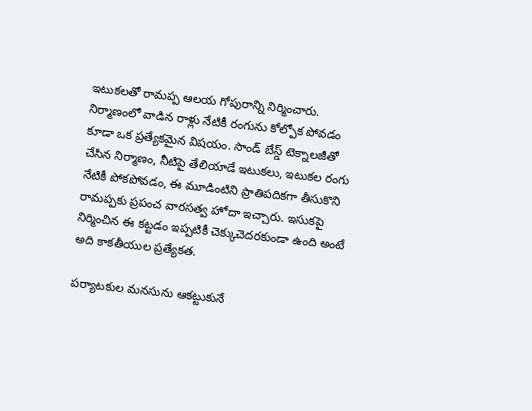ఇటుకలతో రామప్ప ఆలయ గోపురాన్ని నిర్మించారు. నిర్మాణంలో వాడిన రాళ్లు నేటికీ రంగును కోల్పోక పోవడం కూడా ఒక ప్రత్యేకమైన విషయం. సాండ్ బేస్డ్ టెక్నాలజీతో చేసిన నిర్మాణం, నీటిపై తేలియాడే ఇటుకలు, ఇటుకల రంగు నేటికీ పోకపోవడం, ఈ మూడింటిని ప్రాతిపదికగా తీసుకొని రామప్పకు ప్రపంచ వారసత్వ హోదా ఇచ్చారు. ఇసుకపై నిర్మించిన ఈ కట్టడం ఇప్పటికీ చెక్కుచెదరకుండా ఉంది అంటే అది కాకతీయుల ప్రత్యేకత.

పర్యాటకుల మనసును ఆకట్టుకునే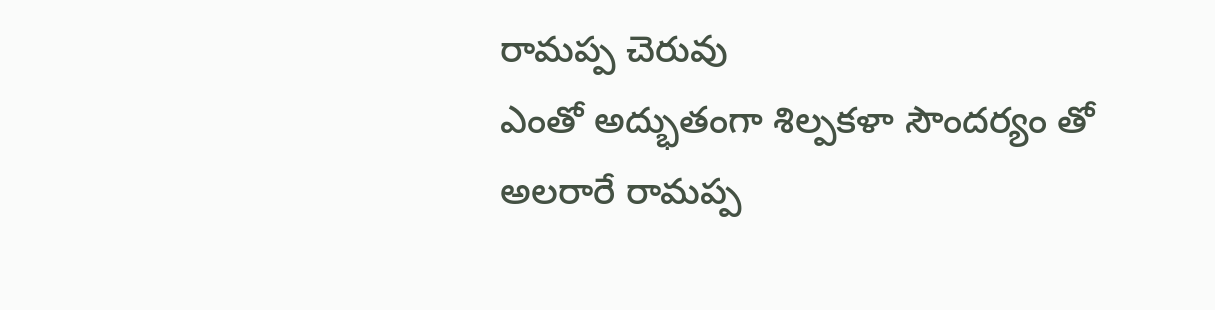రామప్ప చెరువు
ఎంతో అద్భుతంగా శిల్పకళా సౌందర్యం తో అలరారే రామప్ప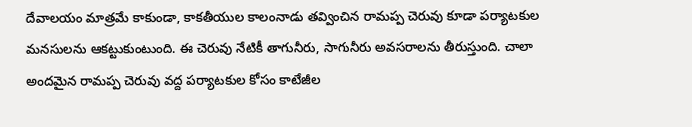దేవాలయం మాత్రమే కాకుండా, కాకతీయుల కాలంనాడు తవ్వించిన రామప్ప చెరువు కూడా పర్యాటకుల మనసులను ఆకట్టుకుంటుంది. ఈ చెరువు నేటికీ తాగునీరు, సాగునీరు అవసరాలను తీరుస్తుంది. చాలా అందమైన రామప్ప చెరువు వద్ద పర్యాటకుల కోసం కాటేజీల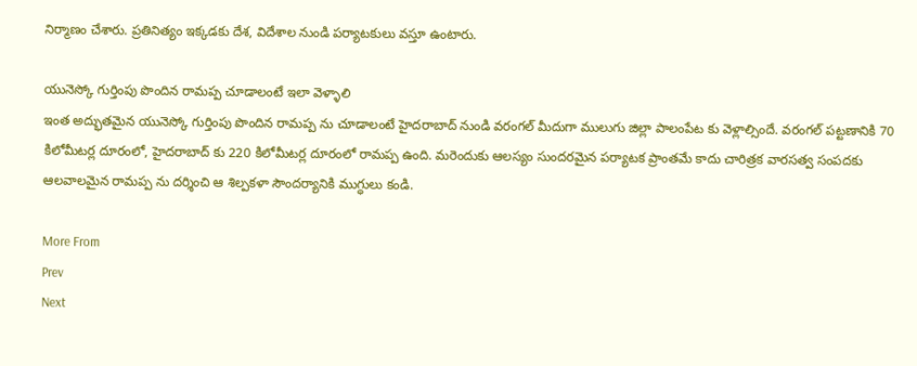నిర్మాణం చేశారు. ప్రతినిత్యం ఇక్కడకు దేశ, విదేశాల నుండి పర్యాటకులు వస్తూ ఉంటారు.

యునెస్కో గుర్తింపు పొందిన రామప్ప చూడాలంటే ఇలా వెళ్ళాలి
ఇంత అద్భుతమైన యునెస్కో గుర్తింపు పొందిన రామప్ప ను చూడాలంటే హైదరాబాద్ నుండి వరంగల్ మీదుగా ములుగు జిల్లా పాలంపేట కు వెళ్లాల్సిందే. వరంగల్ పట్టణానికి 70 కిలోమీటర్ల దూరంలో, హైదరాబాద్ కు 220 కిలోమీటర్ల దూరంలో రామప్ప ఉంది. మరెందుకు ఆలస్యం సుందరమైన పర్యాటక ప్రాంతమే కాదు చారిత్రక వారసత్వ సంపదకు ఆలవాలమైన రామప్ప ను దర్శించి ఆ శిల్పకళా సౌందర్యానికి ముగ్ధులు కండి.

More From
Prev
Next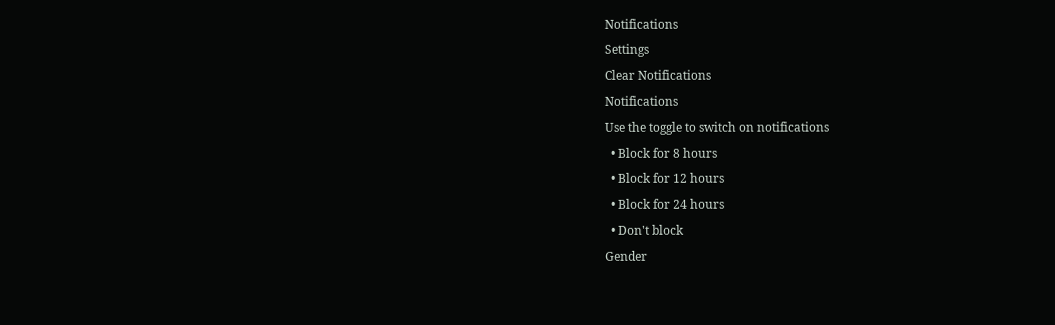Notifications
Settings
Clear Notifications
Notifications
Use the toggle to switch on notifications
  • Block for 8 hours
  • Block for 12 hours
  • Block for 24 hours
  • Don't block
Gender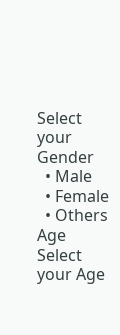Select your Gender
  • Male
  • Female
  • Others
Age
Select your Age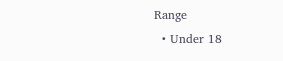Range
  • Under 18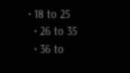• 18 to 25
  • 26 to 35
  • 36 to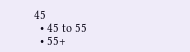45
  • 45 to 55
  • 55+